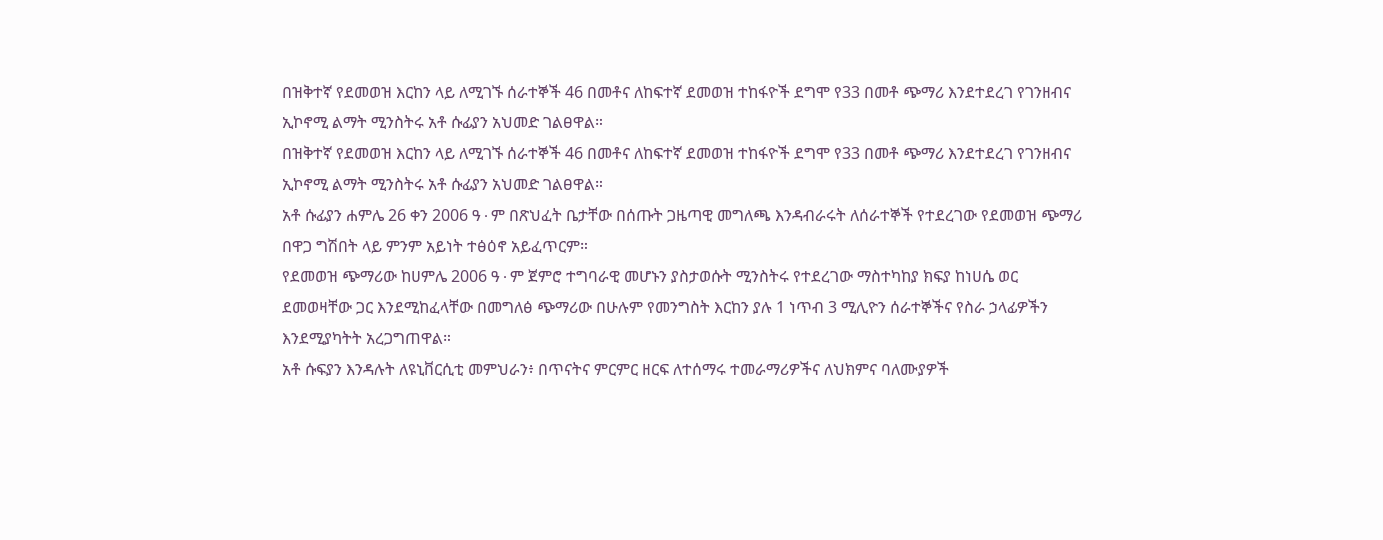በዝቅተኛ የደመወዝ እርከን ላይ ለሚገኙ ሰራተኞች 46 በመቶና ለከፍተኛ ደመወዝ ተከፋዮች ደግሞ የ33 በመቶ ጭማሪ እንደተደረገ የገንዘብና ኢኮኖሚ ልማት ሚንስትሩ አቶ ሱፊያን አህመድ ገልፀዋል።
በዝቅተኛ የደመወዝ እርከን ላይ ለሚገኙ ሰራተኞች 46 በመቶና ለከፍተኛ ደመወዝ ተከፋዮች ደግሞ የ33 በመቶ ጭማሪ እንደተደረገ የገንዘብና ኢኮኖሚ ልማት ሚንስትሩ አቶ ሱፊያን አህመድ ገልፀዋል።
አቶ ሱፊያን ሐምሌ 26 ቀን 2006 ዓ∙ም በጽህፈት ቤታቸው በሰጡት ጋዜጣዊ መግለጫ እንዳብራሩት ለሰራተኞች የተደረገው የደመወዝ ጭማሪ በዋጋ ግሽበት ላይ ምንም አይነት ተፅዕኖ አይፈጥርም።
የደመወዝ ጭማሪው ከሀምሌ 2006 ዓ∙ም ጀምሮ ተግባራዊ መሆኑን ያስታወሱት ሚንስትሩ የተደረገው ማስተካከያ ክፍያ ከነሀሴ ወር ደመወዛቸው ጋር እንደሚከፈላቸው በመግለፅ ጭማሪው በሁሉም የመንግስት እርከን ያሉ 1 ነጥብ 3 ሚሊዮን ሰራተኞችና የስራ ኃላፊዎችን እንደሚያካትት አረጋግጠዋል።
አቶ ሱፍያን እንዳሉት ለዩኒቨርሲቲ መምህራን፥ በጥናትና ምርምር ዘርፍ ለተሰማሩ ተመራማሪዎችና ለህክምና ባለሙያዎች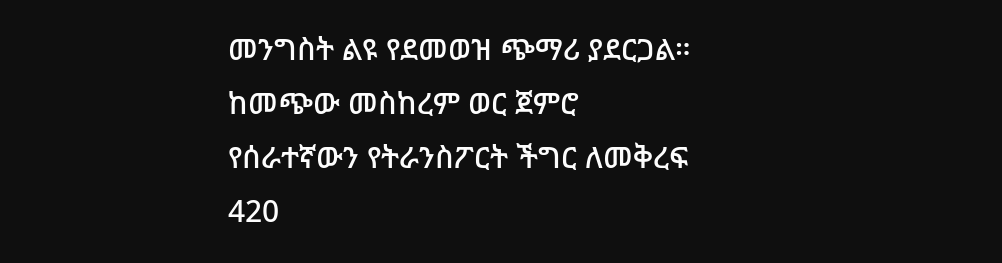መንግስት ልዩ የደመወዝ ጭማሪ ያደርጋል።
ከመጭው መስከረም ወር ጀምሮ የሰራተኛውን የትራንስፖርት ችግር ለመቅረፍ 420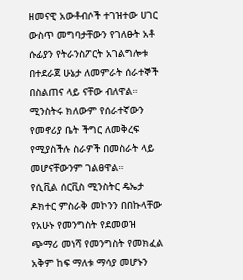ዘመናዊ አውቶብሶች ተገዝተው ሀገር ውስጥ መግባታቸውን የገለፁት አቶ ሱፊያን የትራንስፖርት አገልግሎቱ በተደራጀ ሁኔታ ለመምራት ሰራተኞች በስልጠና ላይ ናቸው ብለዋል።
ሚንስትሩ ክለውም የሰራተኛውን የመኖሪያ ቤት ችግር ለመቅረፍ የሚያስችሉ ስራዎች በመስራት ላይ መሆናቸውንም ገልፀዋል።
የሲቪል ሰርቪስ ሚንስትር ዴኤታ ዶክተር ምስራቅ መኮንን በበኩላቸው የአሁኑ የመንግስት የደመወዝ ጭማሪ መነሻ የመንግስት የመክፈል አቅም ከፍ ማለቱ ማሳያ መሆኑን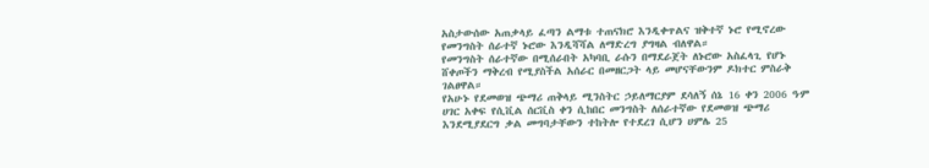አስታውሰው አጠቃላይ ፈጣን ልማቱ ተጠናክሮ እንዲቀጥልና ዝቅተኛ ኑሮ የሚኖረው የመንግስት ሰራተኛ ኑሮው እንዲሻሻል ለማድረግ ያግዛል ብለዋል።
የመንግስት ሰራተኛው በሚሰራበት አካባቢ ራሱን በማደራጀት ለኑሮው አስፈላጊ የሆኑ ሸቀጦችን ማቅረብ የሚያስችል አሰራር በመዘርጋት ላይ መሆናቸውንም ዶክተር ምስራቅ ገልፀዋል።
የአሁኑ የደመወዝ ጭማሪ ጠቅላይ ሚንስትር ኃይለማርያም ደሳለኝ ሰኔ 16 ቀን 2006 ዓ∙ም ሀገር አቀፍ የሲቪል ሰርቪስ ቀን ሲከበር መንግስት ለሰራተኛው የደመወዝ ጭማሪ እንደሚያደርግ ቃል መግባታቸውን ተከትሎ የተደረገ ሲሆን ሀምሌ 25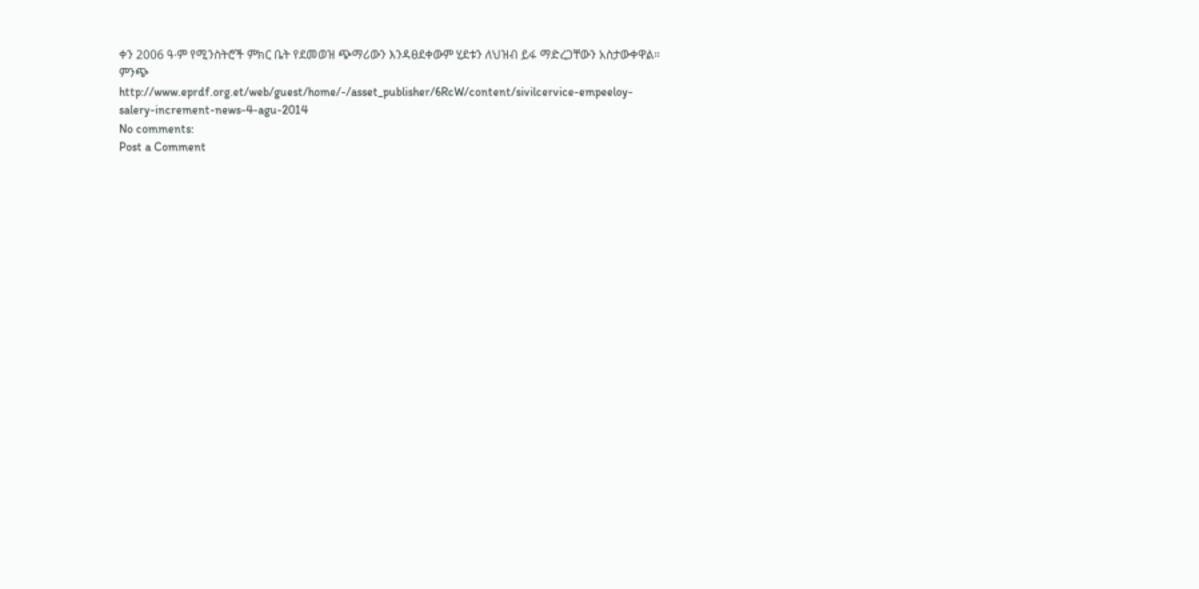ቀን 2006 ዓ∙ም የሚንስትሮች ምክር ቤት የደመወዝ ጭማሪውን እንዳፀደቀውም ሂደቱን ለህዝብ ይፋ ማድረጋቸውን አስታውቀዋል።
ምንጭ
http://www.eprdf.org.et/web/guest/home/-/asset_publisher/6RcW/content/sivilcervice-empeeloy-salery-increment-news-4-agu-2014
No comments:
Post a Comment